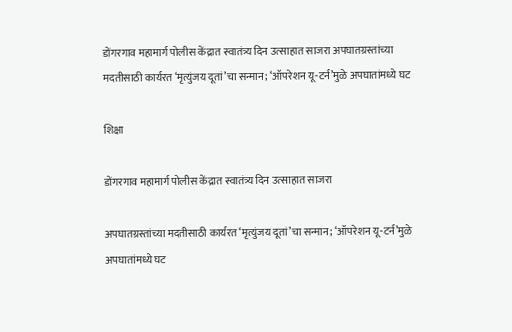डोंगरगाव महामार्ग पोलीस केंद्रात स्वातंत्र्य दिन उत्साहात साजरा अपघातग्रस्तांच्या मदतीसाठी कार्यरत ‘मृत्युंजय दूतां’चा सन्मान; ‘ऑपरेशन यू-टर्न’मुळे अपघातांमध्ये घट

शिक्षा

डोंगरगाव महामार्ग पोलीस केंद्रात स्वातंत्र्य दिन उत्साहात साजरा

अपघातग्रस्तांच्या मदतीसाठी कार्यरत ‘मृत्युंजय दूतां’चा सन्मान; ‘ऑपरेशन यू-टर्न’मुळे अपघातांमध्ये घट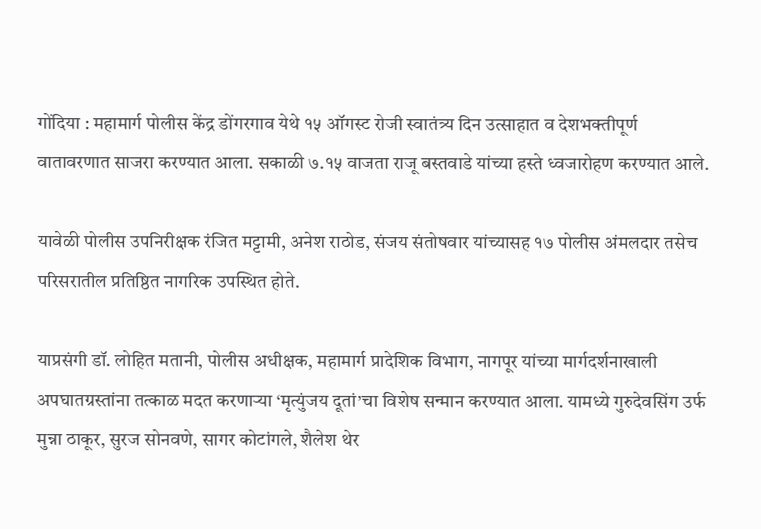गोंदिया : महामार्ग पोलीस केंद्र डोंगरगाव येथे १५ ऑगस्ट रोजी स्वातंत्र्य दिन उत्साहात व देशभक्तीपूर्ण वातावरणात साजरा करण्यात आला. सकाळी ७.१५ वाजता राजू बस्तवाडे यांच्या हस्ते ध्वजारोहण करण्यात आले.

यावेळी पोलीस उपनिरीक्षक रंजित मट्टामी, अनेश राठोड, संजय संतोषवार यांच्यासह १७ पोलीस अंमलदार तसेच परिसरातील प्रतिष्ठित नागरिक उपस्थित होते.

याप्रसंगी डॉ. लोहित मतानी, पोलीस अधीक्षक, महामार्ग प्रादेशिक विभाग, नागपूर यांच्या मार्गदर्शनाखाली अपघातग्रस्तांना तत्काळ मदत करणाऱ्या ‘मृत्युंजय दूतां’चा विशेष सन्मान करण्यात आला. यामध्ये गुरुदेवसिंग उर्फ मुन्ना ठाकूर, सुरज सोनवणे, सागर कोटांगले, शैलेश थेर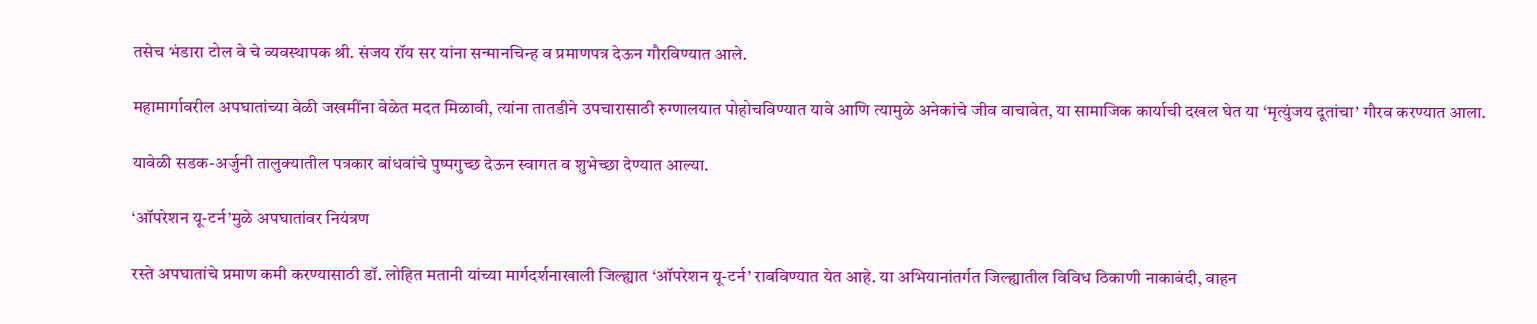तसेच भंडारा टोल वे चे व्यवस्थापक श्री. संजय रॉय सर यांना सन्मानचिन्ह व प्रमाणपत्र देऊन गौरविण्यात आले.

महामार्गावरील अपघातांच्या वेळी जखमींना वेळेत मदत मिळावी, त्यांना तातडीने उपचारासाठी रुग्णालयात पोहोचविण्यात यावे आणि त्यामुळे अनेकांचे जीव वाचावेत, या सामाजिक कार्याची दखल घेत या ‘मृत्युंजय दूतांचा’ गौरव करण्यात आला.

यावेळी सडक-अर्जुनी तालुक्यातील पत्रकार बांधवांचे पुष्पगुच्छ देऊन स्वागत व शुभेच्छा देण्यात आल्या.

‘ऑपरेशन यू-टर्न’मुळे अपघातांवर नियंत्रण

रस्ते अपघातांचे प्रमाण कमी करण्यासाठी डॉ. लोहित मतानी यांच्या मार्गदर्शनाखाली जिल्ह्यात ‘ऑपरेशन यू-टर्न’ राबविण्यात येत आहे. या अभियानांतर्गत जिल्ह्यातील विविध ठिकाणी नाकाबंदी, वाहन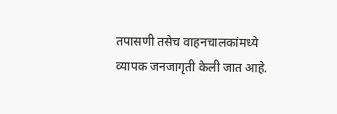तपासणी तसेच वाहनचालकांमध्ये व्यापक जनजागृती केली जात आहे.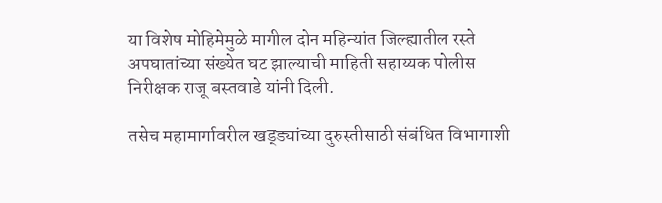या विशेष मोहिमेमुळे मागील दोन महिन्यांत जिल्ह्यातील रस्ते अपघातांच्या संख्येत घट झाल्याची माहिती सहाय्यक पोलीस निरीक्षक राजू बस्तवाडे यांनी दिली.

तसेच महामार्गावरील खड्ड्यांच्या दुरुस्तीसाठी संबंधित विभागाशी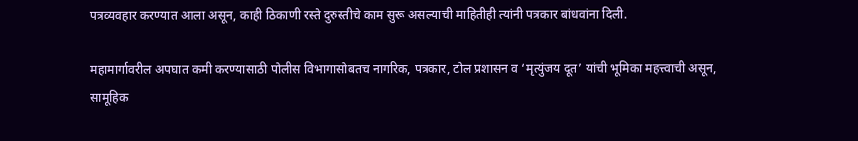पत्रव्यवहार करण्यात आला असून, काही ठिकाणी रस्ते दुरुस्तीचे काम सुरू असल्याची माहितीही त्यांनी पत्रकार बांधवांना दिली.

महामार्गावरील अपघात कमी करण्यासाठी पोलीस विभागासोबतच नागरिक, पत्रकार, टोल प्रशासन व ‘मृत्युंजय दूत’ यांची भूमिका महत्त्वाची असून, सामूहिक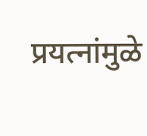प्रयत्नांमुळे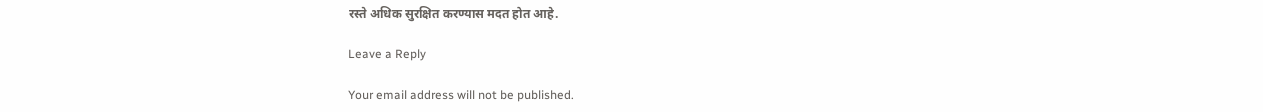रस्ते अधिक सुरक्षित करण्यास मदत होत आहे.

Leave a Reply

Your email address will not be published.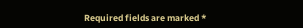Required fields are marked *